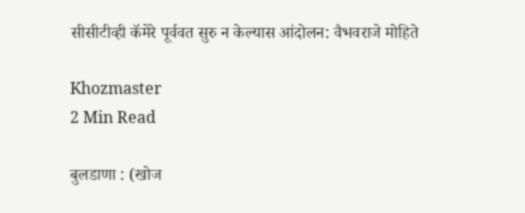सीसीटीव्ही कॅमेरे पूर्ववत सुरु न केल्यास आंदोलन: वैभवराजे मोहिते

Khozmaster
2 Min Read

बुलडाणा : (खोज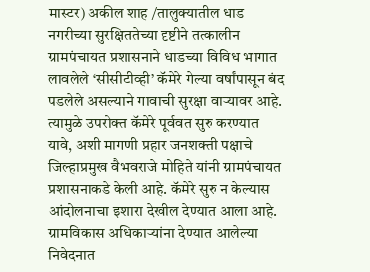मास्टर) अकील शाह /तालुक्यातील धाड नगरीच्या सुरक्षिततेच्या दृष्टीने तत्कालीन ग्रामपंचायत प्रशासनाने धाडच्या विविध भागात लावलेले ‘सीसीटीव्ही’ कॅमेरे गेल्या वर्षांपासून बंद पडलेले असल्याने गावाची सुरक्षा वाऱ्यावर आहे. त्यामुळे उपरोक्त कॅमेरे पूर्ववत सुरु करण्यात यावे, अशी मागणी प्रहार जनशक्ती पक्षाचे जिल्हाप्रमुख वैभवराजे मोहिते यांनी ग्रामपंचायत प्रशासनाकडे केली आहे. कॅमेरे सुरु न केल्यास आंदोलनाचा इशारा देखील देण्यात आला आहे.  ग्रामविकास अधिकाऱ्यांना देण्यात आलेल्या निवेदनात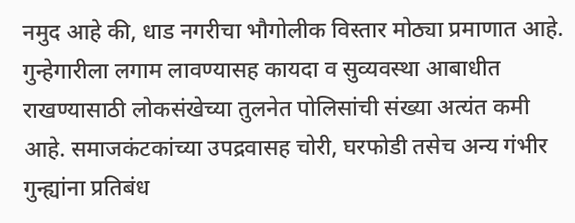नमुद आहे की, धाड नगरीचा भौगोलीक विस्तार मोठ्या प्रमाणात आहे. गुन्हेगारीला लगाम लावण्यासह कायदा व सुव्यवस्था आबाधीत राखण्यासाठी लोकसंखेच्या तुलनेत पोलिसांची संख्या अत्यंत कमी आहे. समाजकंटकांच्या उपद्रवासह चोरी, घरफोडी तसेच अन्य गंभीर गुन्ह्यांना प्रतिबंध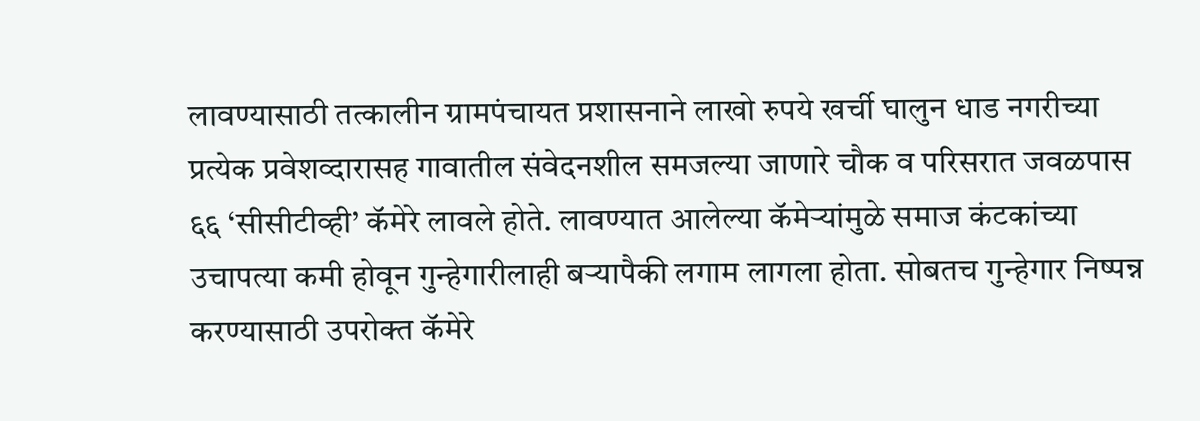लावण्यासाठी तत्कालीन ग्रामपंचायत प्रशासनाने लाखो रुपये खर्ची घालुन धाड नगरीच्या प्रत्येक प्रवेशव्दारासह गावातील संवेदनशील समजल्या जाणारे चौक व परिसरात जवळपास ६६ ‘सीसीटीव्ही’ कॅमेरे लावले होते. लावण्यात आलेल्या कॅमेऱ्यांमुळे समाज कंटकांच्या उचापत्या कमी होवून गुन्हेगारीलाही बऱ्यापैकी लगाम लागला होता. सोबतच गुन्हेगार निष्पन्न करण्यासाठी उपरोक्त कॅमेरे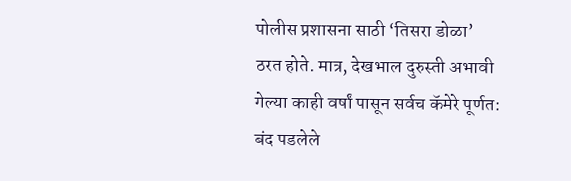पोलीस प्रशासना साठी ‘तिसरा डोळा’ ठरत होते. मात्र, देखभाल दुरुस्ती अभावी गेल्या काही वर्षां पासून सर्वच कॅमेरे पूर्णत: बंद पडलेले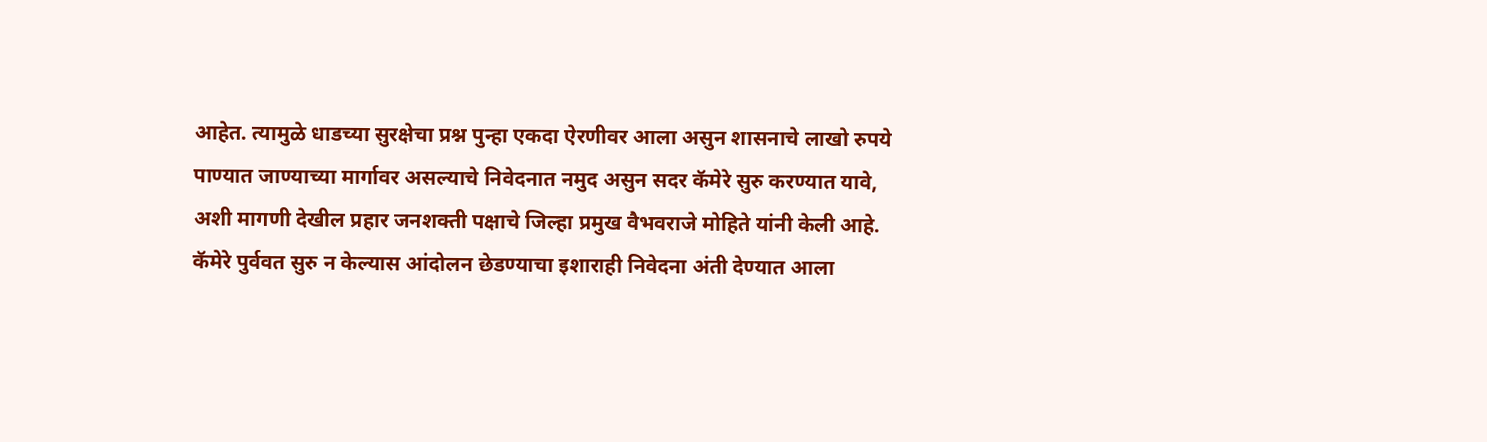आहेत. त्यामुळे धाडच्या सुरक्षेचा प्रश्न पुन्हा एकदा ऐरणीवर आला असुन शासनाचे लाखो रुपये पाण्यात जाण्याच्या मार्गावर असल्याचे निवेदनात नमुद असुन सदर कॅमेरे सुरु करण्यात यावे, अशी मागणी देखील प्रहार जनशक्ती पक्षाचे जिल्हा प्रमुख वैभवराजे मोहिते यांनी केली आहे. कॅमेरे पुर्ववत सुरु न केल्यास आंदोलन छेडण्याचा इशाराही निवेदना अंती देण्यात आला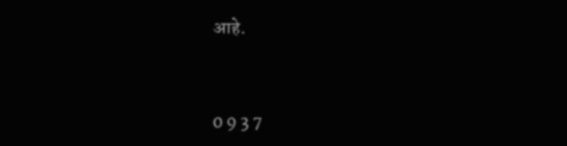आहे.



0 9 3 7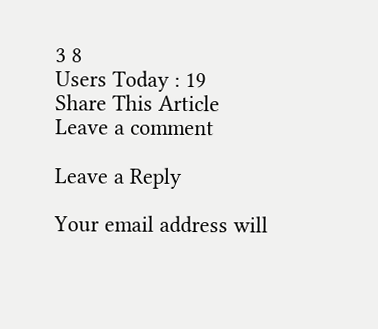3 8
Users Today : 19
Share This Article
Leave a comment

Leave a Reply

Your email address will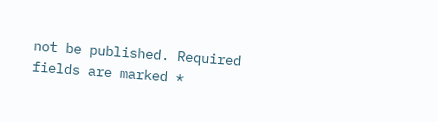not be published. Required fields are marked *